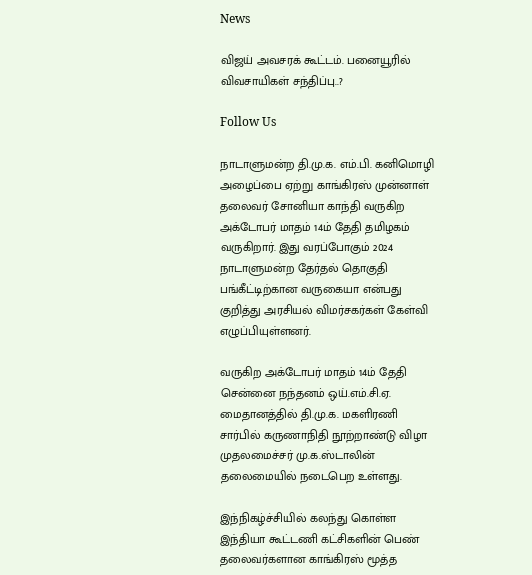News

விஜய் அவசரக் கூட்டம். பனையூரில் விவசாயிகள் சந்திப்பு..?

Follow Us

நாடாளுமன்ற தி.மு.க. எம்.பி. கனிமொழி அழைப்பை ஏற்று காங்கிரஸ் முன்னாள் தலைவர் சோனியா காந்தி வருகிற அக்டோபர் மாதம் 14ம் தேதி தமிழகம் வருகிறார். இது வரப்போகும் 2024 நாடாளுமன்ற தேர்தல் தொகுதி பங்கீட்டிற்கான வருகையா என்பது குறித்து அரசியல் விமர்சகர்கள் கேள்வி எழுப்பியுள்ளனர்.

வருகிற அக்டோபர் மாதம் 14ம் தேதி சென்னை நந்தனம் ஒய்.எம்.சி.ஏ. மைதானத்தில் தி.மு.க. மகளிரணி சார்பில் கருணாநிதி நூற்றாண்டு விழா முதலமைச்சர் மு.க.ஸ்டாலின் தலைமையில் நடைபெற உள்ளது.

இந்நிகழ்ச்சியில் கலந்து கொள்ள இந்தியா கூட்டணி கட்சிகளின் பெண் தலைவர்களான காங்கிரஸ் மூத்த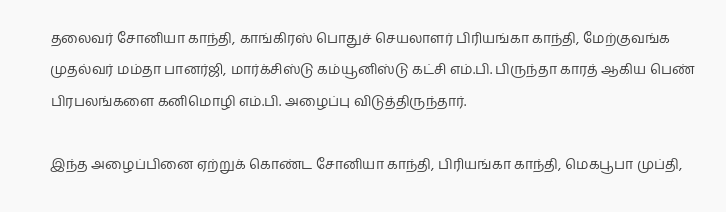தலைவர் சோனியா காந்தி, காங்கிரஸ் பொதுச் செயலாளர் பிரியங்கா காந்தி, மேற்குவங்க முதல்வர் மம்தா பானர்ஜி, மார்க்சிஸ்டு கம்யூனிஸ்டு கட்சி எம்.பி. பிருந்தா காரத் ஆகிய பெண் பிரபலங்களை கனிமொழி எம்.பி. அழைப்பு விடுத்திருந்தார்.

இந்த அழைப்பினை ஏற்றுக் கொண்ட சோனியா காந்தி, பிரியங்கா காந்தி, மெகபூபா முப்தி,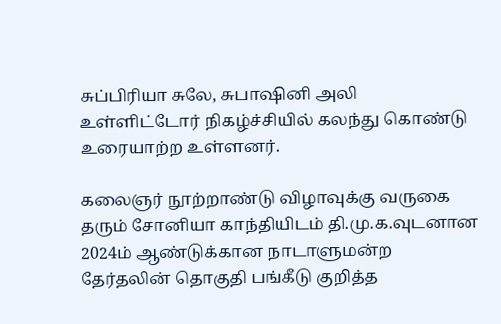சுப்பிரியா சுலே, சுபாஷினி அலி உள்ளிட்டோர் நிகழ்ச்சியில் கலந்து கொண்டு உரையாற்ற உள்ளனர்.

கலைஞர் நூற்றாண்டு விழாவுக்கு வருகை தரும் சோனியா காந்தியிடம் தி.மு.க.வுடனான 2024ம் ஆண்டுக்கான நாடாளுமன்ற தேர்தலின் தொகுதி பங்கீடு குறித்த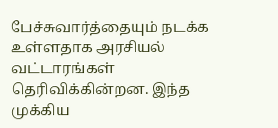பேச்சுவார்த்தையும் நடக்க உள்ளதாக அரசியல் வட்டாரங்கள் தெரிவிக்கின்றன. இந்த முக்கிய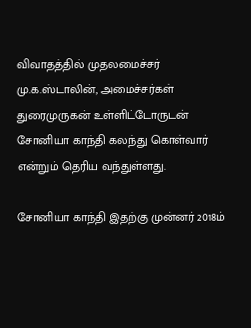விவாதத்தில் முதலமைச்சர் மு.க.ஸ்டாலின், அமைச்சர்கள் துரைமுருகன் உள்ளிட்டோருடன் சோனியா காந்தி கலந்து கொள்வார் என்றும் தெரிய வந்துள்ளது.

சோனியா காந்தி இதற்கு முன்னர் 2018ம்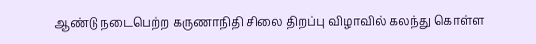ஆண்டு நடைபெற்ற கருணாநிதி சிலை திறப்பு விழாவில் கலந்து கொள்ள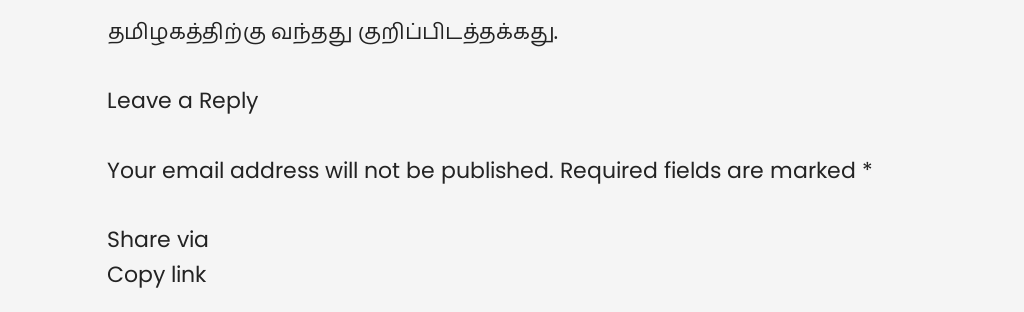தமிழகத்திற்கு வந்தது குறிப்பிடத்தக்கது.

Leave a Reply

Your email address will not be published. Required fields are marked *

Share via
Copy link